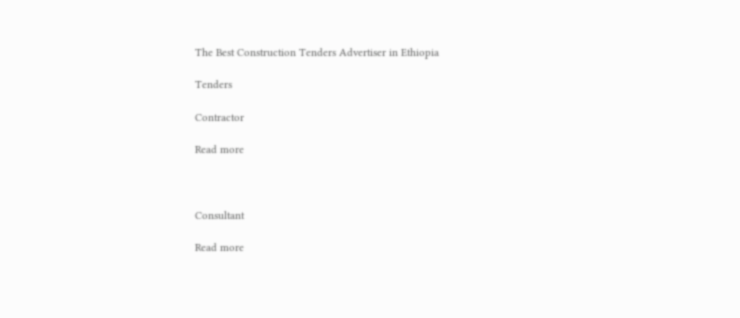The Best Construction Tenders Advertiser in Ethiopia

Tenders

Contractor

Read more



Consultant

Read more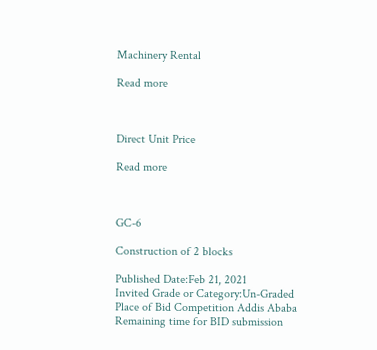Machinery Rental

Read more



Direct Unit Price

Read more



GC-6

Construction of 2 blocks

Published Date:Feb 21, 2021
Invited Grade or Category:Un-Graded
Place of Bid Competition Addis Ababa
Remaining time for BID submission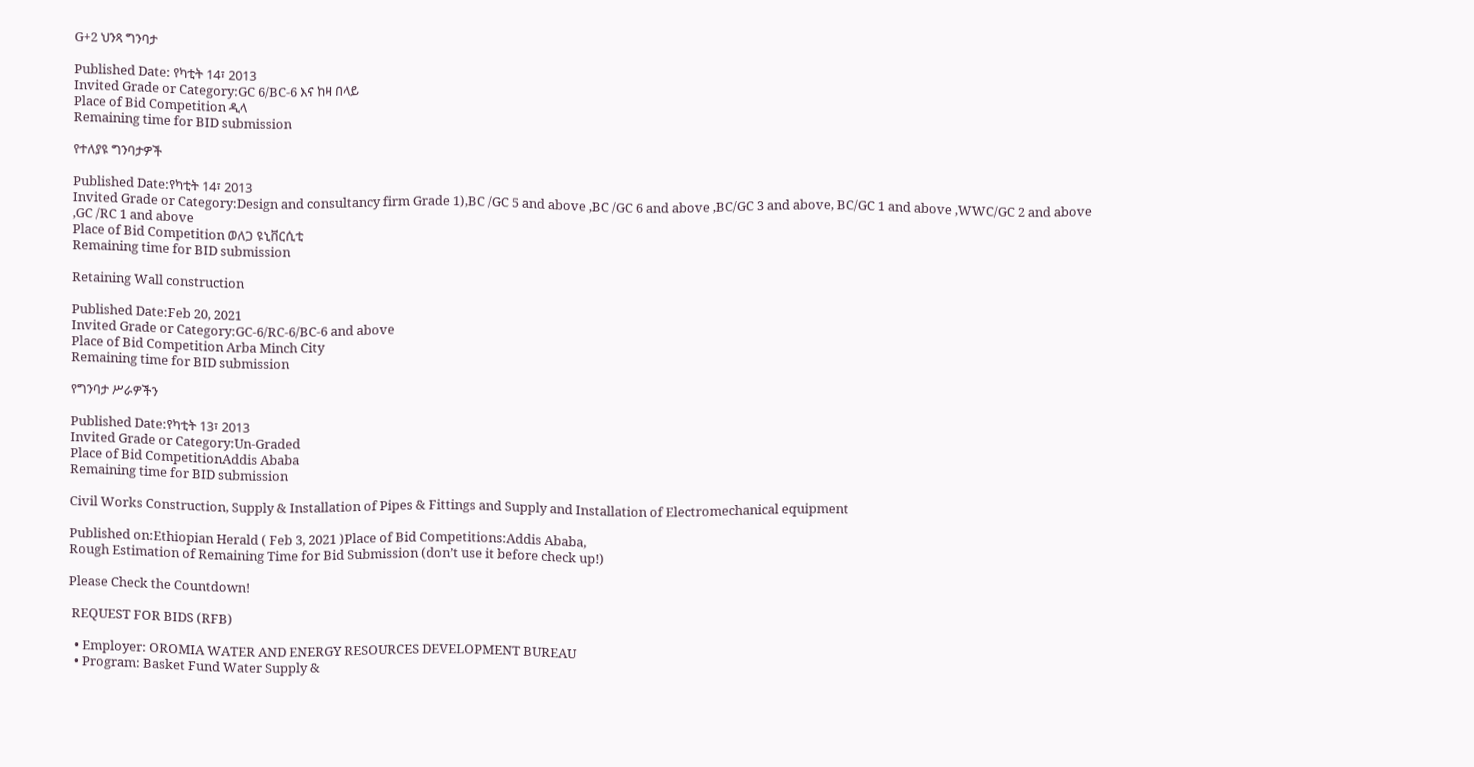G+2 ህንጻ ግንባታ

Published Date: የካቲት 14፣ 2013
Invited Grade or Category:GC 6/BC-6 እና ከዛ በላይ
Place of Bid Competition ዲላ
Remaining time for BID submission

የተለያዩ ግንባታዎች

Published Date:የካቲት 14፣ 2013
Invited Grade or Category:Design and consultancy firm Grade 1),BC /GC 5 and above ,BC /GC 6 and above ,BC/GC 3 and above, BC/GC 1 and above ,WWC/GC 2 and above ,GC /RC 1 and above
Place of Bid Competition ወለጋ ዩኒቨርሲቲ
Remaining time for BID submission

Retaining Wall construction

Published Date:Feb 20, 2021
Invited Grade or Category:GC-6/RC-6/BC-6 and above
Place of Bid Competition Arba Minch City
Remaining time for BID submission

የግንባታ ሥራዎችን

Published Date:የካቲት 13፣ 2013
Invited Grade or Category:Un-Graded
Place of Bid CompetitionAddis Ababa
Remaining time for BID submission

Civil Works Construction, Supply & Installation of Pipes & Fittings and Supply and Installation of Electromechanical equipment

Published on:Ethiopian Herald ( Feb 3, 2021 )Place of Bid Competitions:Addis Ababa,
Rough Estimation of Remaining Time for Bid Submission (don’t use it before check up!)

Please Check the Countdown!

 REQUEST FOR BIDS (RFB)

  • Employer: OROMIA WATER AND ENERGY RESOURCES DEVELOPMENT BUREAU
  • Program: Basket Fund Water Supply &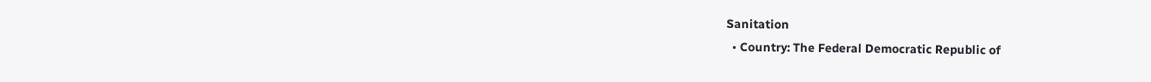Sanitation
  • Country: The Federal Democratic Republic of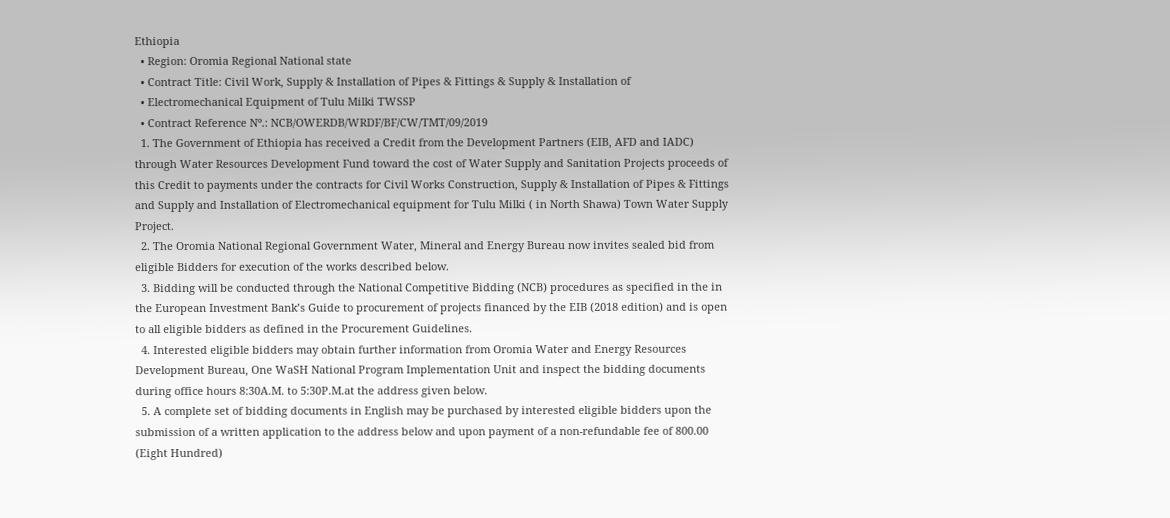Ethiopia
  • Region: Oromia Regional National state
  • Contract Title: Civil Work, Supply & Installation of Pipes & Fittings & Supply & Installation of
  • Electromechanical Equipment of Tulu Milki TWSSP
  • Contract Reference Nº.: NCB/OWERDB/WRDF/BF/CW/TMT/09/2019
  1. The Government of Ethiopia has received a Credit from the Development Partners (EIB, AFD and IADC) through Water Resources Development Fund toward the cost of Water Supply and Sanitation Projects proceeds of this Credit to payments under the contracts for Civil Works Construction, Supply & Installation of Pipes & Fittings and Supply and Installation of Electromechanical equipment for Tulu Milki ( in North Shawa) Town Water Supply Project.
  2. The Oromia National Regional Government Water, Mineral and Energy Bureau now invites sealed bid from eligible Bidders for execution of the works described below.
  3. Bidding will be conducted through the National Competitive Bidding (NCB) procedures as specified in the in the European Investment Bank’s Guide to procurement of projects financed by the EIB (2018 edition) and is open to all eligible bidders as defined in the Procurement Guidelines.
  4. Interested eligible bidders may obtain further information from Oromia Water and Energy Resources Development Bureau, One WaSH National Program Implementation Unit and inspect the bidding documents during office hours 8:30A.M. to 5:30P.M.at the address given below.
  5. A complete set of bidding documents in English may be purchased by interested eligible bidders upon the submission of a written application to the address below and upon payment of a non-refundable fee of 800.00 (Eight Hundred)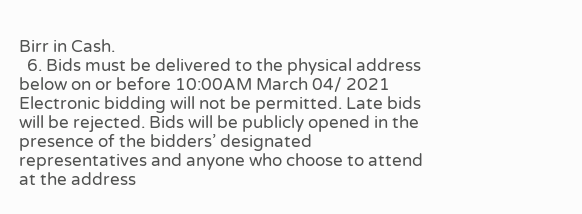Birr in Cash.
  6. Bids must be delivered to the physical address below on or before 10:00AM March 04/ 2021 Electronic bidding will not be permitted. Late bids will be rejected. Bids will be publicly opened in the presence of the bidders’ designated representatives and anyone who choose to attend at the address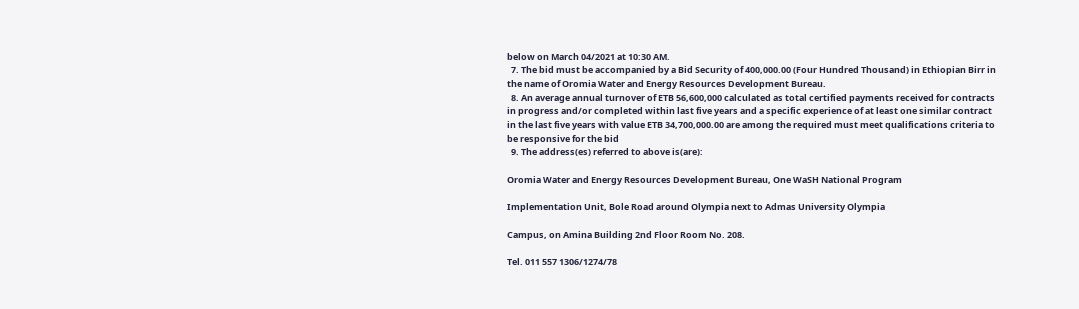below on March 04/2021 at 10:30 AM.
  7. The bid must be accompanied by a Bid Security of 400,000.00 (Four Hundred Thousand) in Ethiopian Birr in the name of Oromia Water and Energy Resources Development Bureau.
  8. An average annual turnover of ETB 56,600,000 calculated as total certified payments received for contracts in progress and/or completed within last five years and a specific experience of at least one similar contract in the last five years with value ETB 34,700,000.00 are among the required must meet qualifications criteria to be responsive for the bid
  9. The address(es) referred to above is(are):

Oromia Water and Energy Resources Development Bureau, One WaSH National Program

Implementation Unit, Bole Road around Olympia next to Admas University Olympia

Campus, on Amina Building 2nd Floor Room No. 208.

Tel. 011 557 1306/1274/78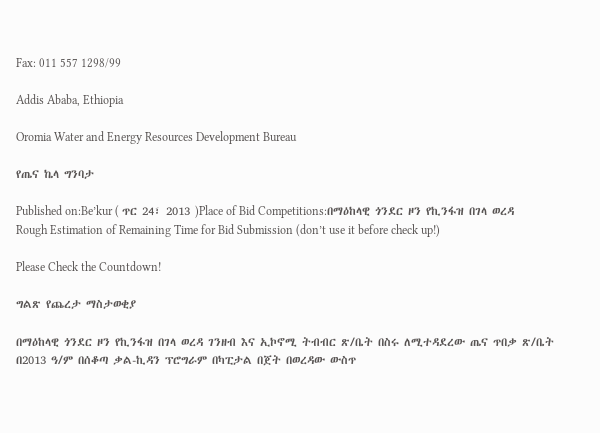Fax: 011 557 1298/99

Addis Ababa, Ethiopia

Oromia Water and Energy Resources Development Bureau

የጤና ኬላ ግንባታ

Published on:Be’kur ( ጥር 24፣ 2013 )Place of Bid Competitions:በማዕከላዊ ጎንደር ዞን የኪንፋዝ በገላ ወረዳ
Rough Estimation of Remaining Time for Bid Submission (don’t use it before check up!)

Please Check the Countdown!

ግልጽ የጨረታ ማስታወቂያ

በማዕከላዊ ጎንደር ዞን የኪንፋዝ በገላ ወረዳ ገንዘብ እና ኢኮኖሚ ትብብር ጽ/ቤት በስሩ ለሚተዳደረው ጤና ጥበቃ ጽ/ቤት በ2013 ዓ/ም በሰቆጣ ቃል-ኪዳን ፕሮግራም በካፒታል በጀት በወረዳው ውስጥ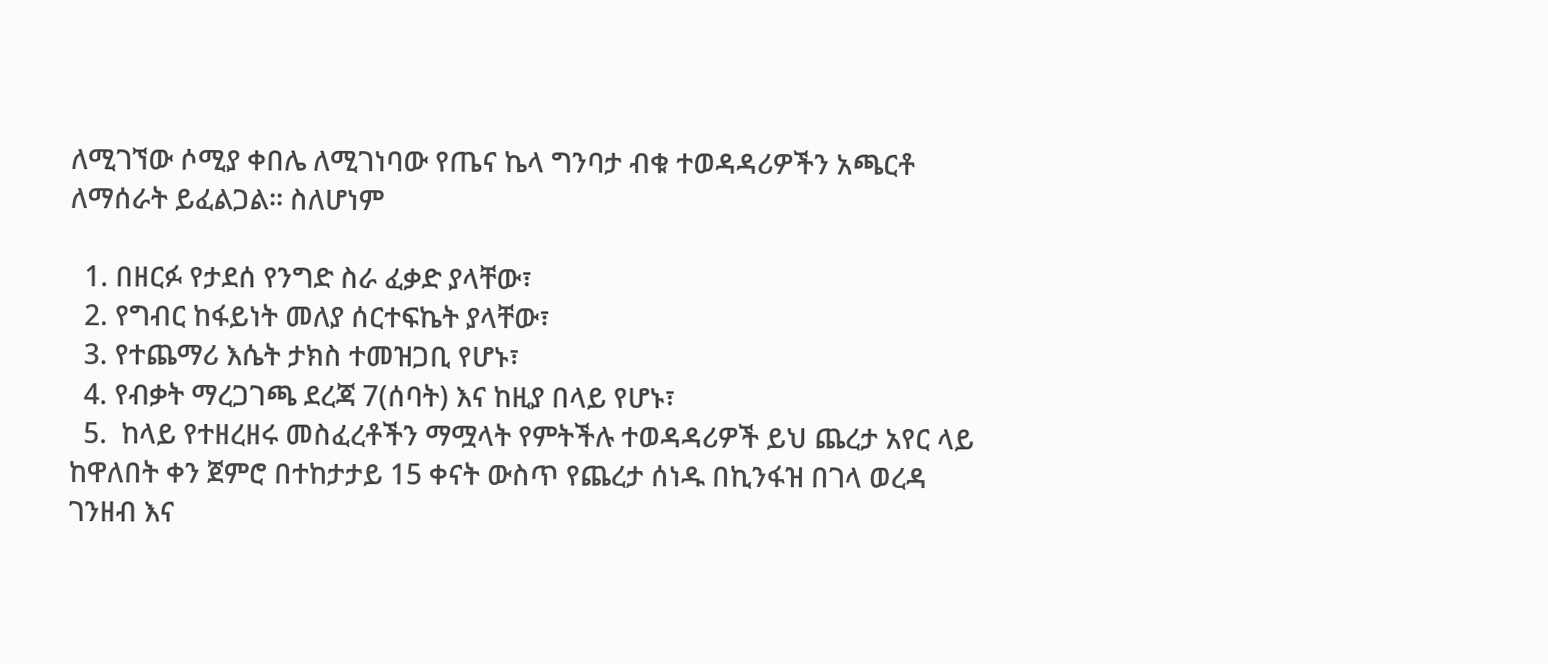ለሚገኘው ሶሚያ ቀበሌ ለሚገነባው የጤና ኬላ ግንባታ ብቁ ተወዳዳሪዎችን አጫርቶ ለማሰራት ይፈልጋል፡፡ ስለሆነም

  1. በዘርፉ የታደሰ የንግድ ስራ ፈቃድ ያላቸው፣
  2. የግብር ከፋይነት መለያ ሰርተፍኬት ያላቸው፣
  3. የተጨማሪ እሴት ታክስ ተመዝጋቢ የሆኑ፣
  4. የብቃት ማረጋገጫ ደረጃ 7(ሰባት) እና ከዚያ በላይ የሆኑ፣
  5.  ከላይ የተዘረዘሩ መስፈረቶችን ማሟላት የምትችሉ ተወዳዳሪዎች ይህ ጨረታ አየር ላይ ከዋለበት ቀን ጀምሮ በተከታታይ 15 ቀናት ውስጥ የጨረታ ሰነዱ በኪንፋዝ በገላ ወረዳ ገንዘብ እና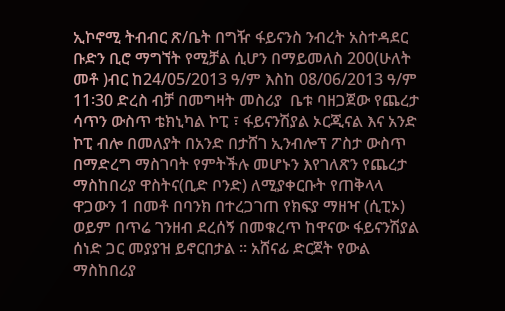ኢኮኖሚ ትብብር ጽ/ቤት በግዥ ፋይናንስ ንብረት አስተዳደር ቡድን ቢሮ ማግኘት የሚቻል ሲሆን በማይመለስ 200(ሁለት መቶ )ብር ከ24/05/2013 ዓ/ም እስከ 08/06/2013 ዓ/ም 11፡30 ድረስ ብቻ በመግዛት መስሪያ  ቤቱ ባዘጋጀው የጨረታ ሳጥን ውስጥ ቴክኒካል ኮፒ ፣ ፋይናንሽያል ኦርጂናል እና አንድ ኮፒ ብሎ በመለያት በአንድ በታሸገ ኢንብሎፕ ፖስታ ውስጥ በማድረግ ማስገባት የምትችሉ መሆኑን እየገለጽን የጨረታ ማስከበሪያ ዋስትና(ቢድ ቦንድ) ለሚያቀርቡት የጠቅላላ ዋጋውን 1 በመቶ በባንክ በተረጋገጠ የክፍያ ማዘዣ (ሲፒኦ) ወይም በጥሬ ገንዘብ ደረሰኝ በመቁረጥ ከዋናው ፋይናንሽያል ሰነድ ጋር መያያዝ ይኖርበታል ፡፡ አሸናፊ ድርጀት የውል ማስከበሪያ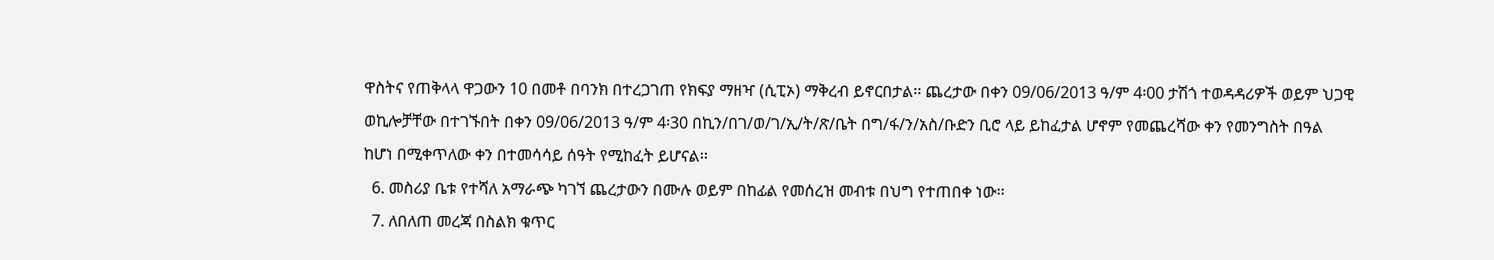ዋስትና የጠቅላላ ዋጋውን 10 በመቶ በባንክ በተረጋገጠ የክፍያ ማዘዣ (ሲፒኦ) ማቅረብ ይኖርበታል፡፡ ጨረታው በቀን 09/06/2013 ዓ/ም 4፡00 ታሽጎ ተወዳዳሪዎች ወይም ህጋዊ ወኪሎቻቸው በተገኙበት በቀን 09/06/2013 ዓ/ም 4፡30 በኪን/በገ/ወ/ገ/ኢ/ት/ጽ/ቤት በግ/ፋ/ን/አስ/ቡድን ቢሮ ላይ ይከፈታል ሆኖም የመጨረሻው ቀን የመንግስት በዓል ከሆነ በሚቀጥለው ቀን በተመሳሳይ ሰዓት የሚከፈት ይሆናል፡፡
  6. መስሪያ ቤቱ የተሻለ አማራጭ ካገኘ ጨረታውን በሙሉ ወይም በከፊል የመሰረዝ መብቱ በህግ የተጠበቀ ነው፡፡
  7. ለበለጠ መረጃ በስልክ ቁጥር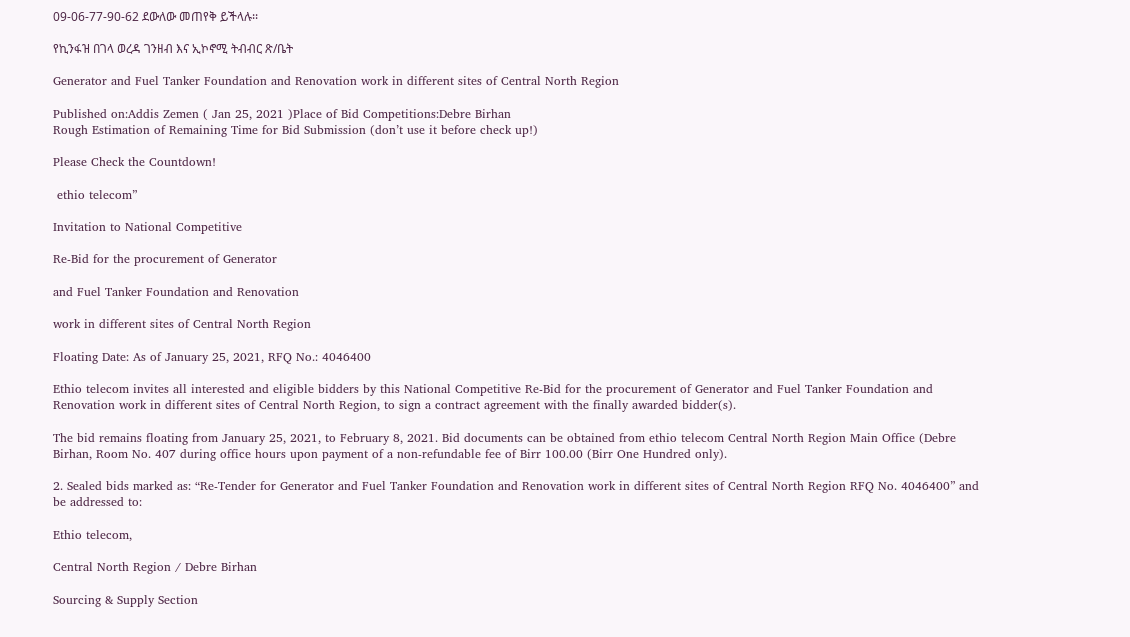09-06-77-90-62 ደውለው መጠየቅ ይችላሉ፡፡

የኪንፋዝ በገላ ወረዳ ገንዘብ እና ኢኮኖሚ ትብብር ጽ/ቤት

Generator and Fuel Tanker Foundation and Renovation work in different sites of Central North Region

Published on:Addis Zemen ( Jan 25, 2021 )Place of Bid Competitions:Debre Birhan
Rough Estimation of Remaining Time for Bid Submission (don’t use it before check up!)

Please Check the Countdown!

 ethio telecom”

Invitation to National Competitive

Re-Bid for the procurement of Generator

and Fuel Tanker Foundation and Renovation

work in different sites of Central North Region

Floating Date: As of January 25, 2021, RFQ No.: 4046400

Ethio telecom invites all interested and eligible bidders by this National Competitive Re-Bid for the procurement of Generator and Fuel Tanker Foundation and Renovation work in different sites of Central North Region, to sign a contract agreement with the finally awarded bidder(s).

The bid remains floating from January 25, 2021, to February 8, 2021. Bid documents can be obtained from ethio telecom Central North Region Main Office (Debre Birhan, Room No. 407 during office hours upon payment of a non-refundable fee of Birr 100.00 (Birr One Hundred only).

2. Sealed bids marked as: “Re-Tender for Generator and Fuel Tanker Foundation and Renovation work in different sites of Central North Region RFQ No. 4046400” and be addressed to:

Ethio telecom,

Central North Region / Debre Birhan

Sourcing & Supply Section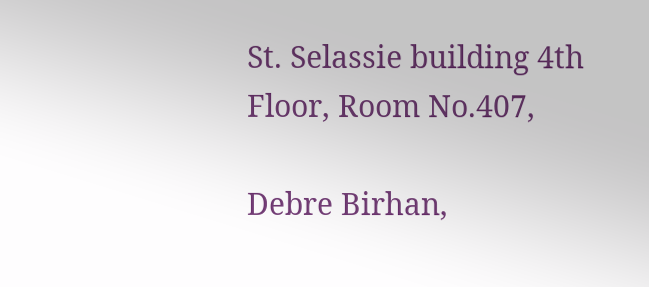St. Selassie building 4th Floor, Room No.407,

Debre Birhan,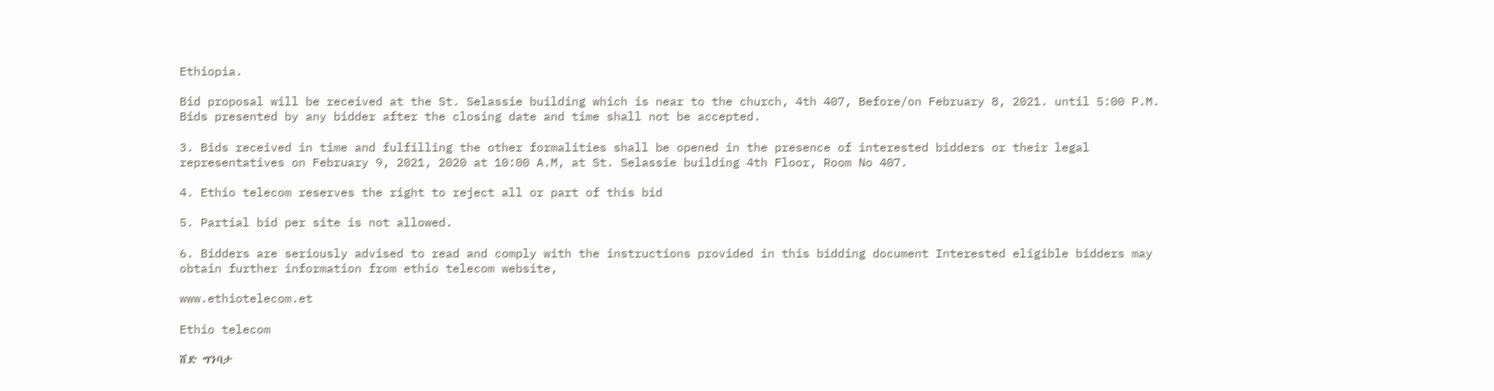Ethiopia.

Bid proposal will be received at the St. Selassie building which is near to the church, 4th 407, Before/on February 8, 2021. until 5:00 P.M. Bids presented by any bidder after the closing date and time shall not be accepted.

3. Bids received in time and fulfilling the other formalities shall be opened in the presence of interested bidders or their legal representatives on February 9, 2021, 2020 at 10:00 A.M, at St. Selassie building 4th Floor, Room No 407.

4. Ethio telecom reserves the right to reject all or part of this bid

5. Partial bid per site is not allowed.

6. Bidders are seriously advised to read and comply with the instructions provided in this bidding document Interested eligible bidders may obtain further information from ethio telecom website,

www.ethiotelecom.et

Ethio telecom

ሸድ ግንባታ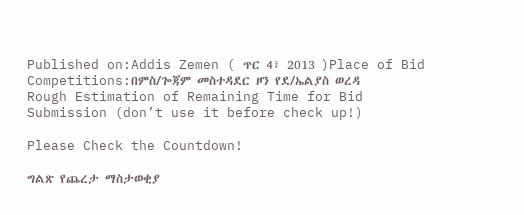Published on:Addis Zemen ( ጥር 4፣ 2013 )Place of Bid Competitions:በምስ/ጐጃም መስተዳደር ዞን የደ/ኤልያስ ወረዳ
Rough Estimation of Remaining Time for Bid Submission (don’t use it before check up!)

Please Check the Countdown!

ግልጽ የጨረታ ማስታወቂያ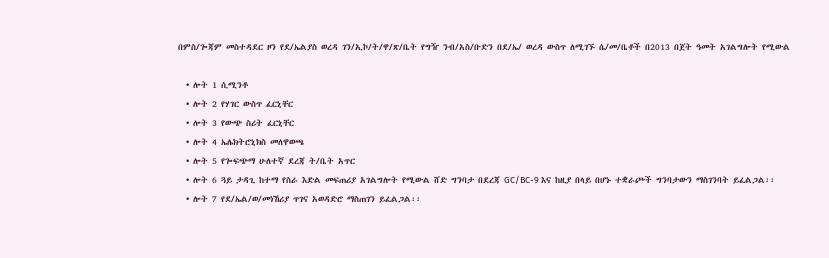በምስ/ጐጃም መስተዳደር ዞን የደ/ኤልያስ ወረዳ ገን/ኢኮ/ት/ዋ/ጽ/ቤት የግዥ ንብ/አስ/ቡድን በደ/ኤ/ ወረዳ ውስጥ ለሚገኙ ሴ/መ/ቤቶች በ2013 በጀት ዓመት አገልግሎት የሚውል

  • ሎት 1 ሲሚንቶ
  • ሎት 2 የሃገር ውስጥ ፈርኒቸር
  • ሎት 3 የውጭ ስሪት ፈርኒቸር
  • ሎት 4 ኤሌክትሮኒክስ መለዋወጫ
  • ሎት 5 የጐፍጭማ ሁለተኛ ደረጃ ት/ቤት አጥር
  • ሎት 6 ጓይ ታዳጊ ከተማ የስራ እድል መፍጠሪያ አገልግሎት የሚውል ሸድ ግንባታ በደረጃ GC/BC-9 እና ከዚያ በላይ በሆኑ ተቋራጮች ግንባታውን ማስገንባት ይፈልጋል፡፡
  • ሎት 7 የደ/ኤል/ወ/መነኸሪያ ጥገና አወዳድሮ ማስጠገን ይፈልጋል፡፡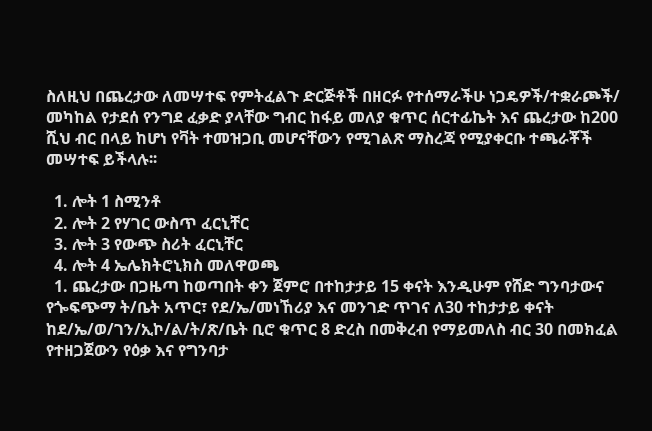ስለዚህ በጨረታው ለመሣተፍ የምትፈልጉ ድርጅቶች በዘርፉ የተሰማራችሁ ነጋዴዎች/ተቋራጮች/ መካከል የታደሰ የንግደ ፈቃድ ያላቸው ግብር ከፋይ መለያ ቁጥር ሰርተፊኬት እና ጨረታው ከ200 ሺህ ብር በላይ ከሆነ የቫት ተመዝጋቢ መሆናቸውን የሚገልጽ ማስረጃ የሚያቀርቡ ተጫራቾች መሣተፍ ይችላሉ፡፡

  1. ሎት 1 ስሚንቶ
  2. ሎት 2 የሃገር ውስጥ ፈርኒቸር
  3. ሎት 3 የውጭ ስሪት ፈርኒቸር
  4. ሎት 4 ኤሌክትሮኒክስ መለዋወጫ
  1. ጨረታው በጋዜጣ ከወጣበት ቀን ጀምሮ በተከታታይ 15 ቀናት እንዲሁም የሸድ ግንባታውና የጐፍጭማ ት/ቤት አጥር፣ የደ/ኤ/መነኸሪያ እና መንገድ ጥገና ለ30 ተከታታይ ቀናት ከደ/ኤ/ወ/ገን/ኢኮ/ል/ት/ጽ/ቤት ቢሮ ቁጥር 8 ድረስ በመቅረብ የማይመለስ ብር 30 በመክፈል የተዘጋጀውን የዕቃ እና የግንባታ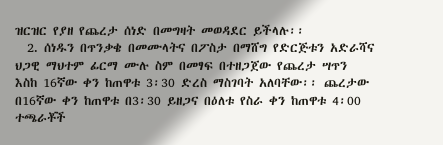ዝርዝር የያዘ የጨረታ ሰነድ በመግዛት መወዳደር ይችላሉ፡፡
  2. ሰነዱን በጥንቃቄ በመሙላትና በፖስታ በማሸግ የድርጅቱን አድራሻና ህጋዊ ማህተም ፊርማ ሙሉ ስም በመፃፍ በተዘጋጀው የጨረታ ሣጥን እስከ 16ኛው ቀን ከጠዋቱ 3፡30 ድረስ ማስገባት አለባቸው፡፡ ጨረታው በ16ኛው ቀን ከጠዋቱ በ3፡30 ይዘጋና በዕለቱ የስራ ቀን ከጠዋቱ 4፡00 ተጫራቾች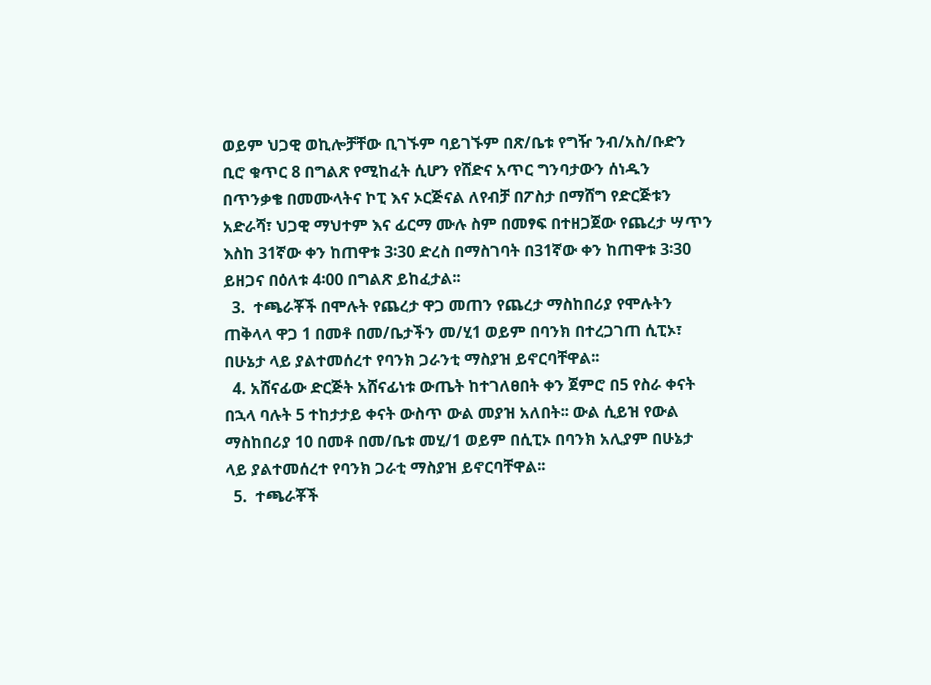ወይም ህጋዊ ወኪሎቻቸው ቢገኙም ባይገኙም በጽ/ቤቱ የግዥ ንብ/አስ/ቡድን ቢሮ ቁጥር 8 በግልጽ የሚከፈት ሲሆን የሸድና አጥር ግንባታውን ሰነዱን በጥንቃቄ በመሙላትና ኮፒ እና ኦርጅናል ለየብቻ በፖስታ በማሸግ የድርጅቱን አድራሻ፣ ህጋዊ ማህተም እና ፊርማ ሙሉ ስም በመፃፍ በተዘጋጀው የጨረታ ሣጥን እስከ 31ኛው ቀን ከጠዋቱ 3፡30 ድረስ በማስገባት በ31ኛው ቀን ከጠዋቱ 3፡30 ይዘጋና በዕለቱ 4፡00 በግልጽ ይከፈታል፡፡
  3.  ተጫራቾች በሞሉት የጨረታ ዋጋ መጠን የጨረታ ማስከበሪያ የሞሉትን ጠቅላላ ዋጋ 1 በመቶ በመ/ቤታችን መ/ሂ1 ወይም በባንክ በተረጋገጠ ሲፒኦ፣ በሁኔታ ላይ ያልተመሰረተ የባንክ ጋራንቲ ማስያዝ ይኖርባቸዋል፡፡
  4. አሸናፊው ድርጅት አሸናፊነቱ ውጤት ከተገለፀበት ቀን ጀምሮ በ5 የስራ ቀናት በኋላ ባሉት 5 ተከታታይ ቀናት ውስጥ ውል መያዝ አለበት፡፡ ውል ሲይዝ የውል ማስከበሪያ 10 በመቶ በመ/ቤቱ መሂ/1 ወይም በሲፒኦ በባንክ አሊያም በሁኔታ ላይ ያልተመሰረተ የባንክ ጋራቲ ማስያዝ ይኖርባቸዋል፡፡
  5.  ተጫራቾች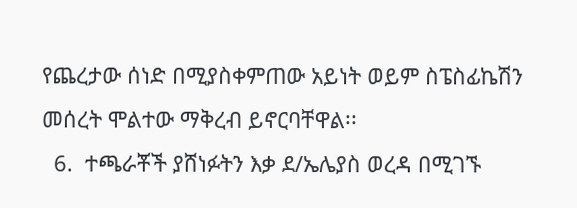የጨረታው ሰነድ በሚያስቀምጠው አይነት ወይም ስፔስፊኬሽን መሰረት ሞልተው ማቅረብ ይኖርባቸዋል፡፡
  6.  ተጫራቾች ያሸነፉትን እቃ ደ/ኤሌያስ ወረዳ በሚገኙ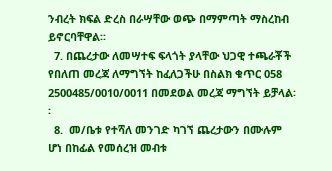ንብረት ክፍል ድረስ በራሣቸው ወጭ በማምጣት ማስረከብ ይኖርባቸዋል፡፡
  7. በጨረታው ለመሣተፍ ፍላጎት ያላቸው ህጋዊ ተጫራቾች የበለጠ መረጃ ለማግኘት ከፈለጋችሁ በስልክ ቁጥር 058 2500485/0010/0011 በመደወል መረጃ ማግኘት ይቻላል፡፡
  8.  መ/ቤቱ የተሻለ መንገድ ካገኘ ጨረታውን በሙሉም ሆነ በከፊል የመሰረዝ መብቱ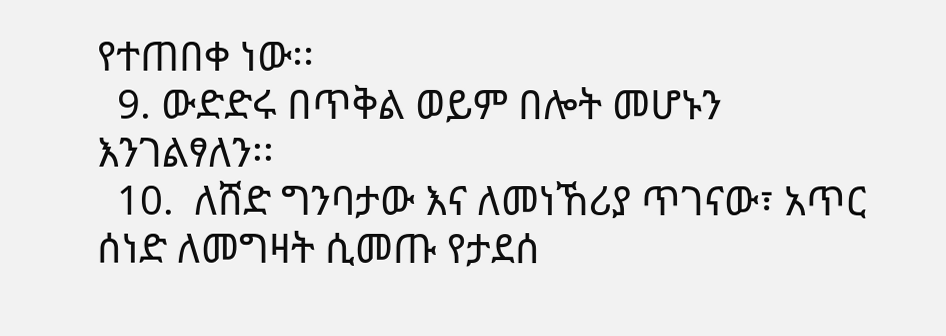የተጠበቀ ነው፡፡
  9. ውድድሩ በጥቅል ወይም በሎት መሆኑን እንገልፃለን፡፡
  10.  ለሸድ ግንባታው እና ለመነኸሪያ ጥገናው፣ አጥር ሰነድ ለመግዛት ሲመጡ የታደሰ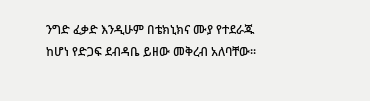ንግድ ፈቃድ እንዲሁም በቴክኒክና ሙያ የተደራጁ ከሆነ የድጋፍ ደብዳቤ ይዘው መቅረብ አለባቸው፡፡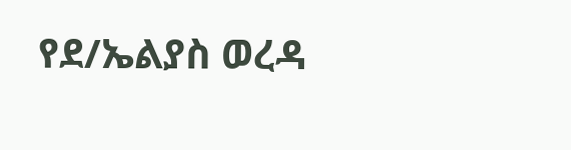የደ/ኤልያስ ወረዳ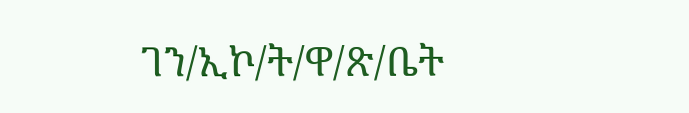ገን/ኢኮ/ት/ዋ/ጽ/ቤት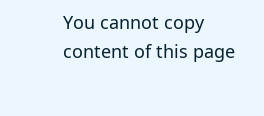You cannot copy content of this page